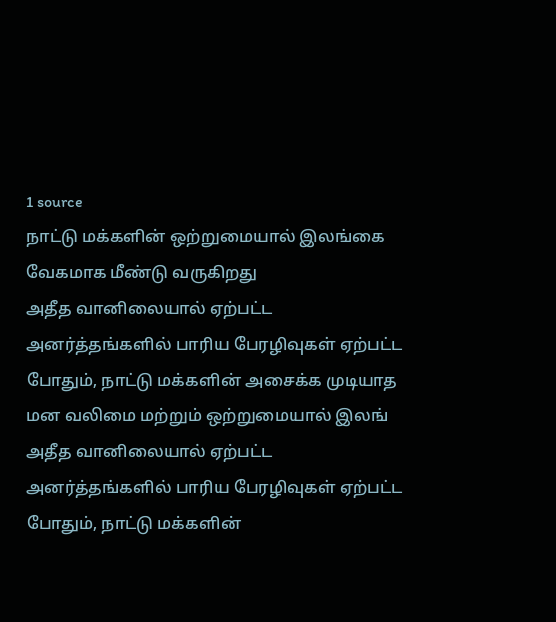1 source
நாட்டு மக்களின் ஒற்றுமையால் இலங்கை வேகமாக மீண்டு வருகிறது
அதீத வானிலையால் ஏற்பட்ட அனர்த்தங்களில் பாரிய பேரழிவுகள் ஏற்பட்ட போதும், நாட்டு மக்களின் அசைக்க முடியாத மன வலிமை மற்றும் ஒற்றுமையால் இலங்
அதீத வானிலையால் ஏற்பட்ட அனர்த்தங்களில் பாரிய பேரழிவுகள் ஏற்பட்ட போதும், நாட்டு மக்களின்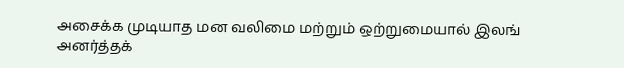அசைக்க முடியாத மன வலிமை மற்றும் ஒற்றுமையால் இலங்
அனர்த்தக்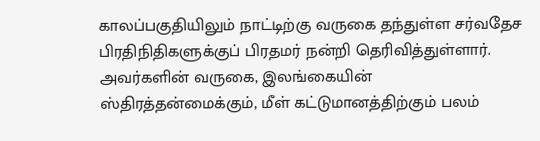காலப்பகுதியிலும் நாட்டிற்கு வருகை தந்துள்ள சர்வதேச பிரதிநிதிகளுக்குப் பிரதமர் நன்றி தெரிவித்துள்ளார். அவர்களின் வருகை, இலங்கையின் ஸ்திரத்தன்மைக்கும், மீள் கட்டுமானத்திற்கும் பலம்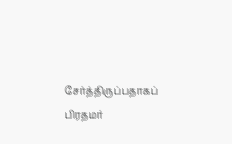சேர்த்திருப்பதாகப் பிரதமர்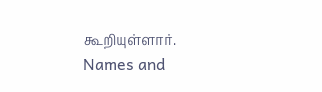கூறியுள்ளார்.
Names and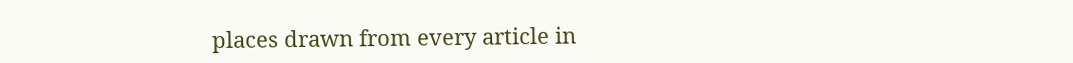places drawn from every article in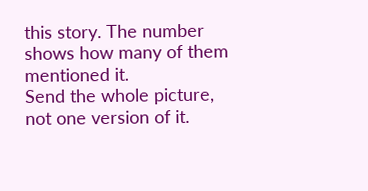this story. The number shows how many of them mentioned it.
Send the whole picture, not one version of it.